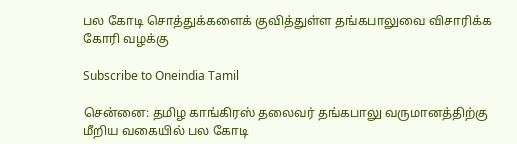பல கோடி சொத்துக்களைக் குவித்துள்ள தங்கபாலுவை விசாரிக்க கோரி வழக்கு

Subscribe to Oneindia Tamil

சென்னை: தமிழ காங்கிரஸ் தலைவர் தங்கபாலு வருமானத்திற்கு மீறிய வகையில் பல கோடி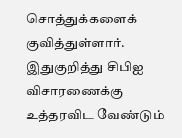சொத்துக்களைக் குவித்துள்ளார். இதுகுறித்து சிபிஐ விசாரணைக்கு உத்தரவிட வேண்டும்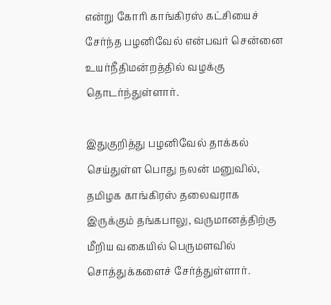என்று கோரி காங்கிரஸ் கட்சியைச் சேர்ந்த பழனிவேல் என்பவர் சென்னை உயர்நீதிமன்றத்தில் வழக்கு தொடர்ந்துள்ளார்.

இதுகுறித்து பழனிவேல் தாக்கல் செய்துள்ள பொது நலன் மனுவில், தமிழக காங்கிரஸ் தலைவராக இருக்கும் தங்கபாலு, வருமானத்திற்கு மீறிய வகையில் பெருமளவில் சொத்துக்களைச் சேர்த்துள்ளார்.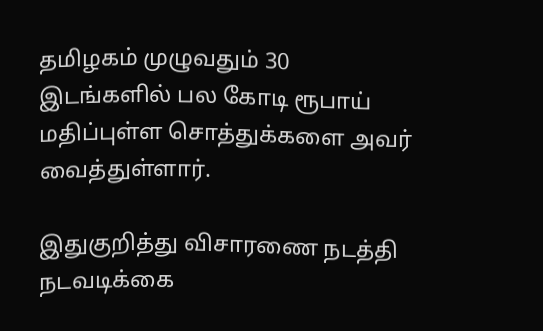தமிழகம் முழுவதும் 30 இடங்களில் பல கோடி ரூபாய் மதிப்புள்ள சொத்துக்களை அவர் வைத்துள்ளார்.

இதுகுறித்து விசாரணை நடத்தி நடவடிக்கை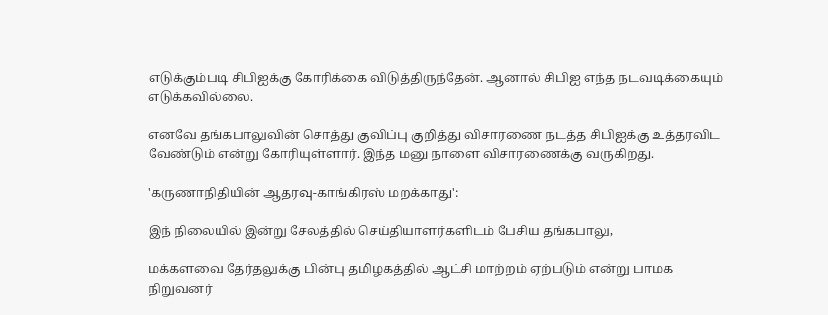எடுக்கும்படி சிபிஐக்கு கோரிக்கை விடுத்திருந்தேன். ஆனால் சிபிஐ எந்த நடவடிக்கையும் எடுக்கவில்லை.

எனவே தங்கபாலுவின் சொத்து குவிப்பு குறித்து விசாரணை நடத்த சிபிஐக்கு உத்தரவிட வேண்டும் என்று கோரியுள்ளார். இந்த மனு நாளை விசாரணைக்கு வருகிறது.

'கருணாநிதியின் ஆதரவு-காங்கிரஸ் மறக்காது':

இந் நிலையில் இன்று சேலத்தில் செ‌ய்‌தியா‌ள‌ர்க‌ளிட‌ம் பேசிய தங்கபாலு,

மக்களவை தேர்தலுக்கு பின்பு தமிழகத்தில் ஆட்சி மாற்றம் ஏற்படும் என்று பாமக நிறுவனர்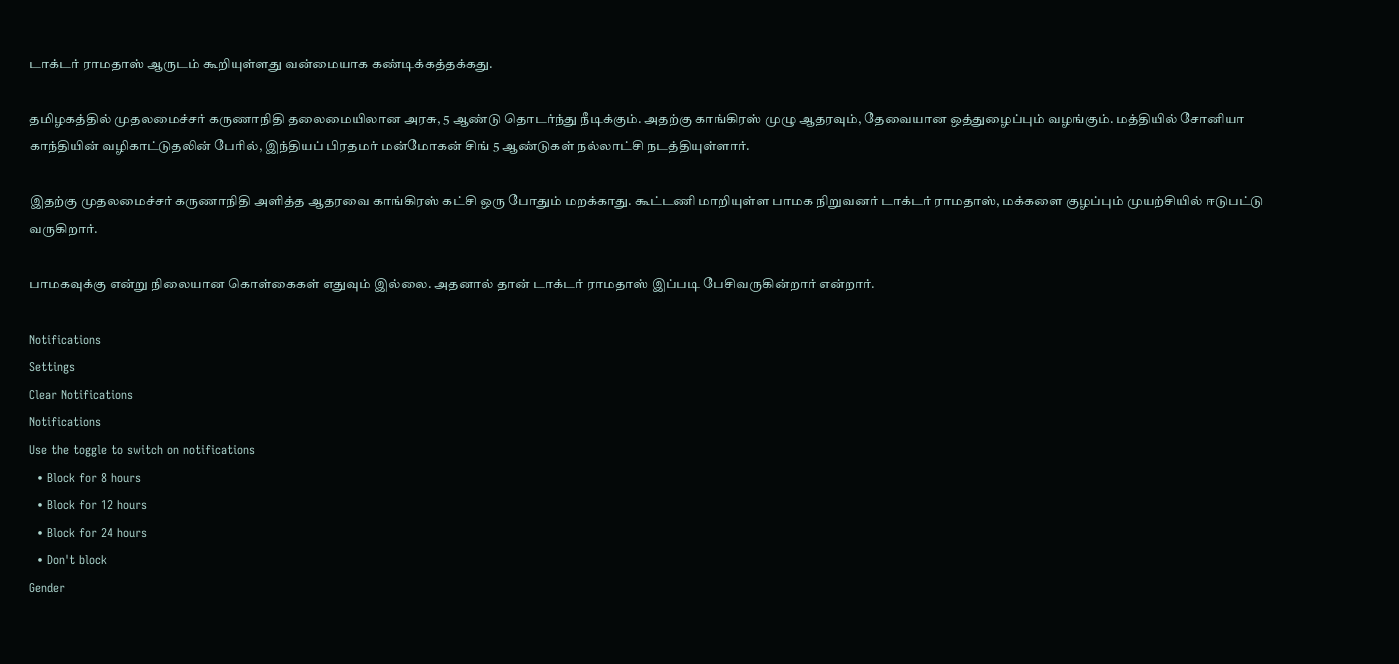டாக்டர் ராமதாஸ் ஆருடம் கூறியுள்ளது வன்மையாக கண்டிக்கத்தக்கது.

தமிழகத்தில் முதலமை‌ச்ச‌ர் கருணாநிதி தலைமையிலான அரசு, 5 ஆண்டு தொடர்ந்து நீடிக்கும். அதற்கு காங்கிரஸ் முழு ஆதரவும், தேவையான ஒத்துழைப்பும் வழங்கும். மத்தியில் சோனியா காந்தியின் வழிகாட்டுதலின் பேரில், இந்தியப் பிரதமர் மன்மோகன் சிங் 5 ஆண்டுகள் நல்லாட்சி நடத்தியுள்ளார்.

இதற்கு முதலமை‌ச்ச‌ர் கருணாநிதி அளித்த ஆதரவை காங்கிரஸ் கட்சி ஒரு போதும் மறக்காது. கூட்டணி மாறியுள்ள பாமக நிறுவனர் டாக்டர் ராமதாஸ், மக்களை குழப்பும் முயற்சியில் ஈடுபட்டு வருகிறார்.

பாமகவுக்கு என்று நிலையான கொள்கைகள் எதுவும் இல்லை. அதனால் தான் டாக்டர் ராமதாஸ் இப்படி பேசிவருகின்றார் என்றார்.

Notifications
Settings
Clear Notifications
Notifications
Use the toggle to switch on notifications
  • Block for 8 hours
  • Block for 12 hours
  • Block for 24 hours
  • Don't block
Gender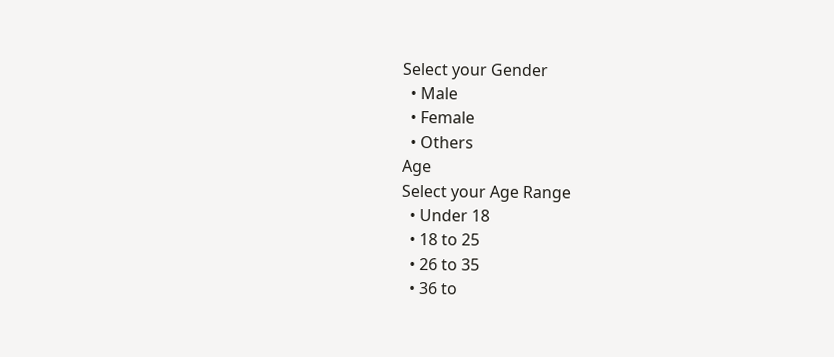Select your Gender
  • Male
  • Female
  • Others
Age
Select your Age Range
  • Under 18
  • 18 to 25
  • 26 to 35
  • 36 to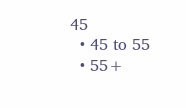45
  • 45 to 55
  • 55+